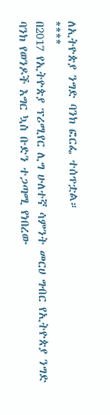ለኢትዮጵያ ንግድ ባንክ ፎርፌ ተሰጥቷል።
****
በ2017 የኢትዮጵያ ፕሪሚየር ሊግ ሁለተኛ ሳምንት መርሀ ግብር የኢትዮጵያ ንግድ ባንክ የወንዶች እግር ኳስ ቡድን ተጋጣሚ የነበረው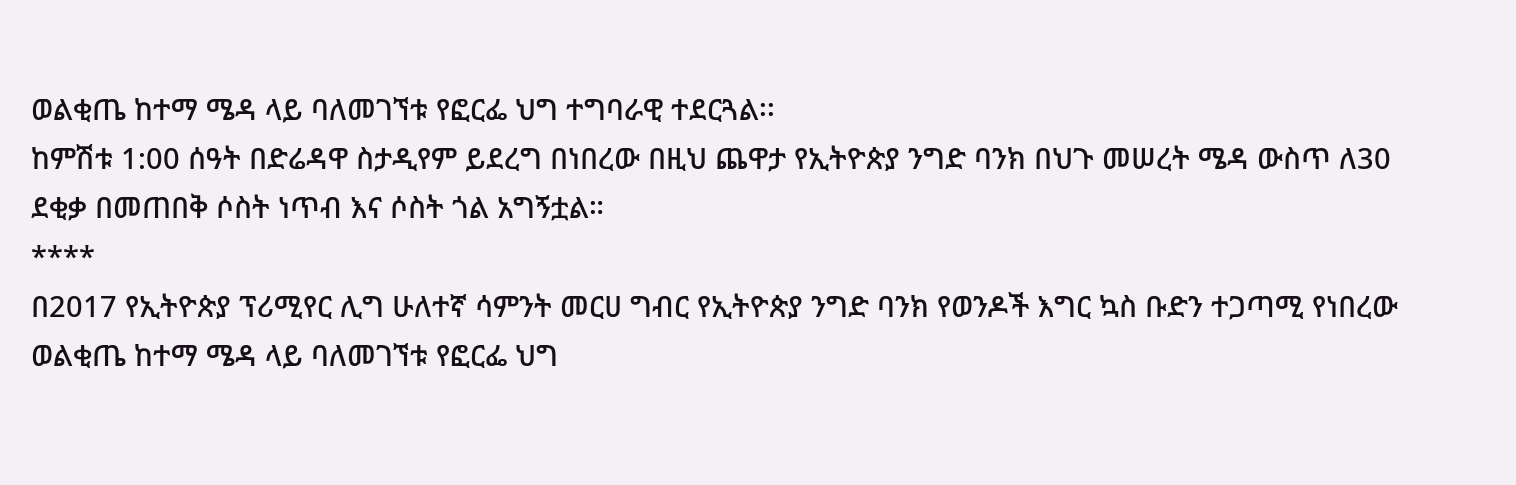ወልቂጤ ከተማ ሜዳ ላይ ባለመገኘቱ የፎርፌ ህግ ተግባራዊ ተደርጓል፡፡
ከምሽቱ 1:00 ሰዓት በድሬዳዋ ስታዲየም ይደረግ በነበረው በዚህ ጨዋታ የኢትዮጵያ ንግድ ባንክ በህጉ መሠረት ሜዳ ውስጥ ለ30 ደቂቃ በመጠበቅ ሶስት ነጥብ እና ሶስት ጎል አግኝቷል።
****
በ2017 የኢትዮጵያ ፕሪሚየር ሊግ ሁለተኛ ሳምንት መርሀ ግብር የኢትዮጵያ ንግድ ባንክ የወንዶች እግር ኳስ ቡድን ተጋጣሚ የነበረው ወልቂጤ ከተማ ሜዳ ላይ ባለመገኘቱ የፎርፌ ህግ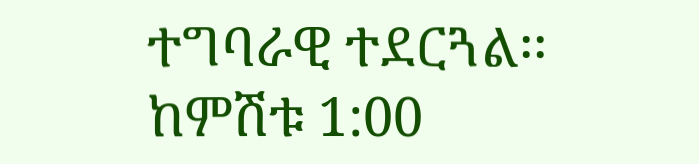ተግባራዊ ተደርጓል፡፡
ከምሽቱ 1:00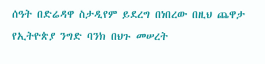ሰዓት በድሬዳዋ ስታዲየም ይደረግ በነበረው በዚህ ጨዋታ የኢትዮጵያ ንግድ ባንክ በህጉ መሠረት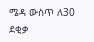ሜዳ ውስጥ ለ30 ደቂቃ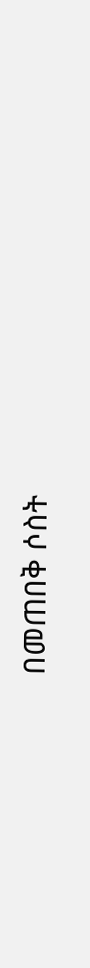በመጠበቅ ሶስት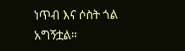ነጥብ እና ሶስት ጎል አግኝቷል።